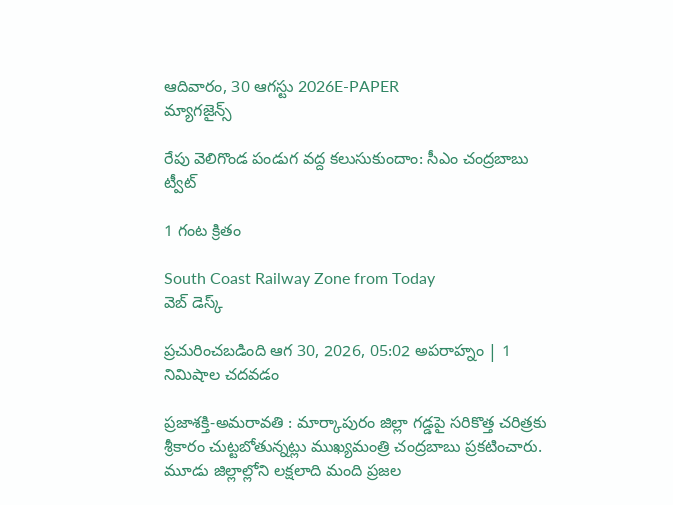ఆదివారం, 30 ఆగస్టు 2026E-PAPER
మ్యాగజైన్స్

రేపు వెలిగొండ పండుగ వద్ద కలుసుకుందాం: సీఎం చంద్రబాబు ట్వీట్

1 గంట క్రితం

South Coast Railway Zone from Today
వెబ్ డెస్క్

ప్రచురించబడింది ఆగ 30, 2026, 05:02 అపరాహ్నం | 1 నిమిషాల చదవడం

ప్రజాశక్తి-అమరావతి : మార్కాపురం జిల్లా గడ్డపై సరికొత్త చరిత్రకు శ్రీకారం చుట్టబోతున్నట్లు ముఖ్యమంత్రి చంద్రబాబు ప్రకటించారు. మూడు జిల్లాల్లోని లక్షలాది మంది ప్రజల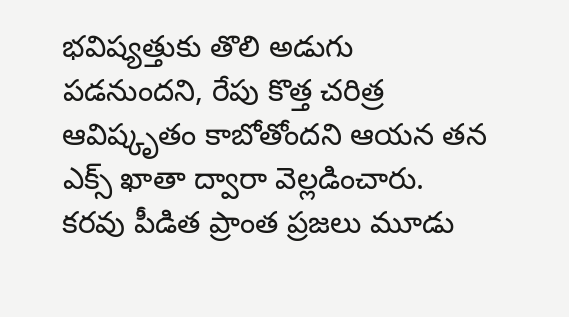భవిష్యత్తుకు తొలి అడుగు పడనుందని, రేపు కొత్త చరిత్ర ఆవిష్కృతం కాబోతోందని ఆయన తన ఎక్స్ ఖాతా ద్వారా వెల్లడించారు. కరవు పీడిత ప్రాంత ప్రజలు మూడు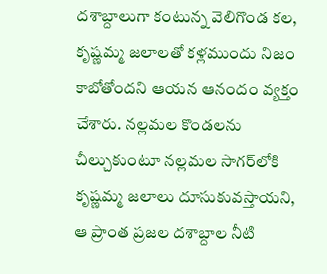దశాబ్దాలుగా కంటున్న వెలిగొండ కల, కృష్ణమ్మ జలాలతో కళ్లముందు నిజం కాబోతోందని ఆయన ఆనందం వ్యక్తం చేశారు. నల్లమల కొండలను చీల్చుకుంటూ నల్లమల సాగర్‌లోకి కృష్ణమ్మ జలాలు దూసుకువస్తాయని, ఆ ప్రాంత ప్రజల దశాబ్దాల నీటి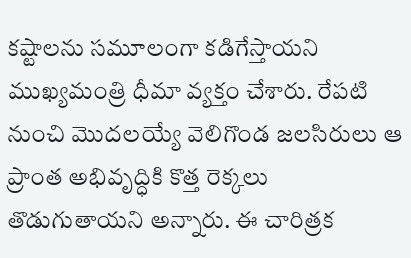కష్టాలను సమూలంగా కడిగేస్తాయని ముఖ్యమంత్రి ధీమా వ్యక్తం చేశారు. రేపటి నుంచి మొదలయ్యే వెలిగొండ జలసిరులు ఆ ప్రాంత అభివృద్ధికి కొత్త రెక్కలు తొడుగుతాయని అన్నారు. ఈ చారిత్రక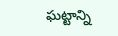ఘట్టాన్ని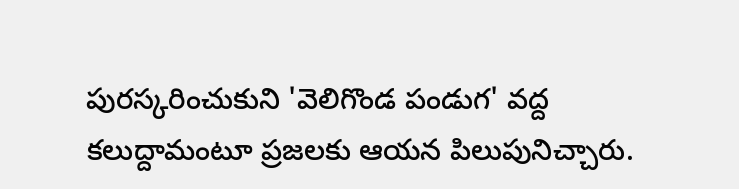పురస్కరించుకుని 'వెలిగొండ పండుగ' వద్ద కలుద్దామంటూ ప్రజలకు ఆయన పిలుపునిచ్చారు.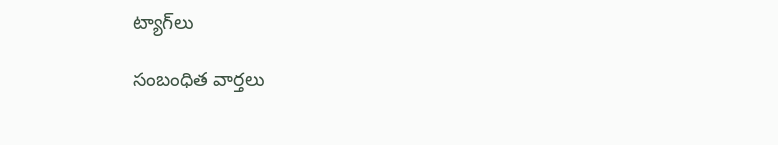ట్యాగ్‌లు

సంబంధిత వార్తలు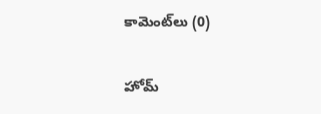కామెంట్‌లు (0)

హోమ్